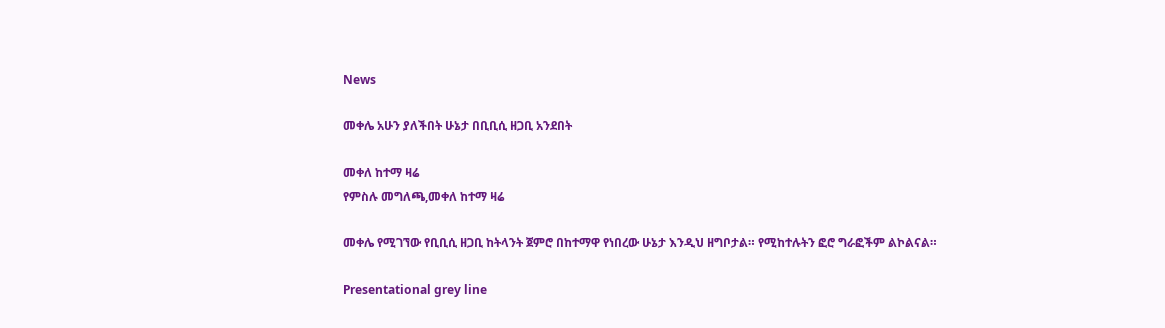News

መቀሌ አሁን ያለችበት ሁኔታ በቢቢሲ ዘጋቢ አንደበት

መቀለ ከተማ ዛሬ
የምስሉ መግለጫ,መቀለ ከተማ ዛሬ

መቀሌ የሚገኘው የቢቢሲ ዘጋቢ ከትላንት ጀምሮ በከተማዋ የነበረው ሁኔታ እንዲህ ዘግቦታል። የሚከተሉትን ፎሮ ግራፎችም ልኮልናል።

Presentational grey line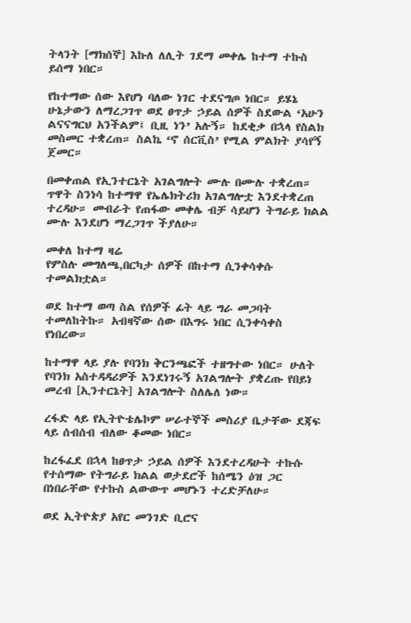ትላንት [ማክሰኞ] እኩለ ለሊት ገደማ መቀሌ ከተማ ተኩስ ይሰማ ነበር።

የከተማው ሰው እየሆነ ባለው ነገር ተደናግጦ ነበር። ይሄኔ ሁኔታውን ለማረጋገጥ ወደ ፀጥታ ኃይል ሰዎች ስደውል ‘አሁን ልናናግርህ አንችልም፤ ቢዚ ነን’ አሉኝ። ከደቂቃ በኋላ የስልክ መስመር ተቋረጠ። ስልኬ ‘ኖ ሰርቪስ’ የሚል ምልክት ያሳየኝ ጀመር።

በመቀጠል የኢንተርኔት አገልግሎት ሙሉ በሙሉ ተቋረጠ። ጥዋት ስንነሳ ከተማዋ የኤሌክትሪክ አገልግሎቷ እንደተቋረጠ ተረዳሁ። መብራት የጠፋው መቀሌ ብቻ ሳይሆን ትግራይ ክልል ሙሉ እንደሆነ ማረጋገጥ ችያለሁ።

መቀለ ከተማ ዛሬ
የምስሉ መግለጫ,በርካታ ሰዎች በከተማ ሲንቀሳቀሱ ተመልክቷል።

ወደ ከተማ ወጣ ስል የሰዎች ፊት ላይ ግራ መጋባት ተመለከትኩ። አብዛኛው ሰው በእግሩ ነበር ሲንቀሳቀስ የነበረው።

ከተማዋ ላይ ያሉ የባንክ ቅርንጫፎች ተዘግተው ነበር። ሁለት የባንክ አስተዳዳሪዎች እንደነገሩኝ አገልግሎት ያቋረጡ የበይነ መረብ [ኢንተርኔት] አገልግሎት ስለሌለ ነው።

ረፋድ ላይ የኢትዮቴሌኮም ሠራተኞች መስሪያ ቤታቸው ደጃፍ ላይ ሰብሰብ ብለው ቆመው ነበር።

ከረፋፈደ በኋላ ከፀጥታ ኃይል ሰዎች እንደተረዳሁት ተኩሱ የተሰማው የትግራይ ክልል ወታደሮች ከሰሜን ዕዝ ጋር በነበራቸው የተኩስ ልውውጥ መሆኑን ተረድቻለሁ።

ወደ ኢትዮጵያ አየር መንገድ ቢሮና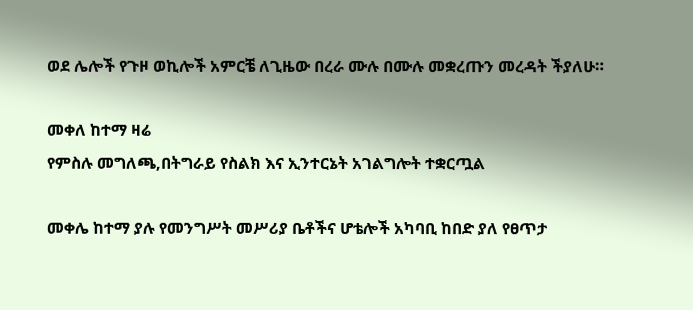ወደ ሌሎች የጉዞ ወኪሎች አምርቼ ለጊዜው በረራ ሙሉ በሙሉ መቋረጡን መረዳት ችያለሁ።

መቀለ ከተማ ዛሬ
የምስሉ መግለጫ,በትግራይ የስልክ እና ኢንተርኔት አገልግሎት ተቋርጧል

መቀሌ ከተማ ያሉ የመንግሥት መሥሪያ ቤቶችና ሆቴሎች አካባቢ ከበድ ያለ የፀጥታ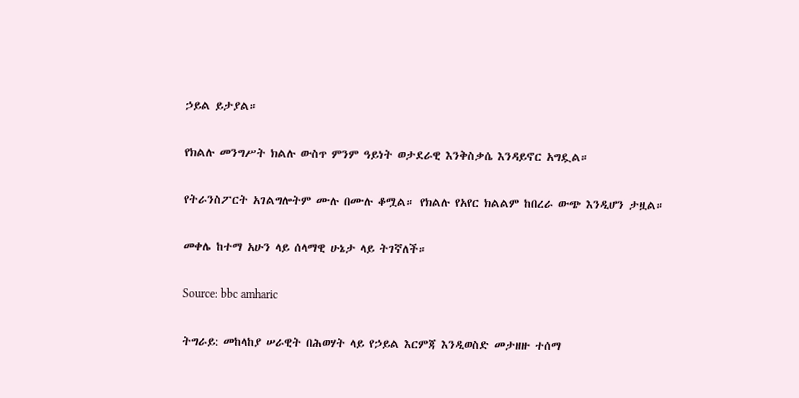ኃይል ይታያል።

የክልሉ መንግሥት ክልሉ ውስጥ ምንም ዓይነት ወታደራዊ እንቅስቃሴ እንዳይኖር አግዷል።

የትራንስፖርት አገልግሎትም ሙሉ በሙሉ ቆሟል። የክልሉ የአየር ክልልም ከበረራ ውጭ እንዲሆን ታዟል።

መቀሌ ከተማ አሁን ላይ ሰላማዊ ሁኔታ ላይ ትገኛለች።

Source: bbc amharic

ትግራይ: መከላከያ ሠራዊት በሕወሃት ላይ የኃይል እርምጃ እንዲወስድ መታዘዙ ተሰማ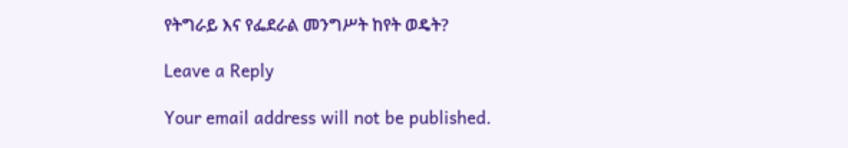የትግራይ እና የፌደራል መንግሥት ከየት ወዴት?

Leave a Reply

Your email address will not be published.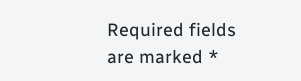Required fields are marked *